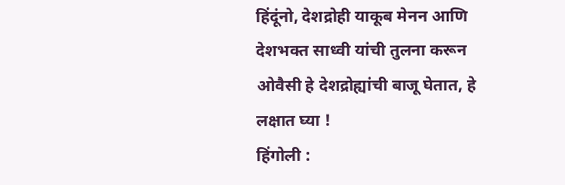हिंदूंनो, देशद्रोही याकूब मेनन आणि देशभक्त साध्वी यांची तुलना करून ओवैसी हे देशद्रोह्यांची बाजू घेतात, हे लक्षात घ्या !
हिंगोली :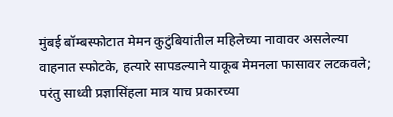मुंबई बॉम्बस्फोटात मेमन कुटुंबियांतील महिलेच्या नावावर असलेल्या वाहनात स्फोटके, हत्यारे सापडल्याने याकूब मेमनला फासावर लटकवले; परंतु साध्वी प्रज्ञासिंहला मात्र याच प्रकारच्या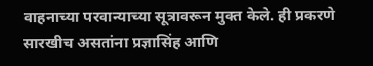वाहनाच्या परवान्याच्या सूत्रावरून मुक्त केले. ही प्रकरणे सारखीच असतांना प्रज्ञासिंह आणि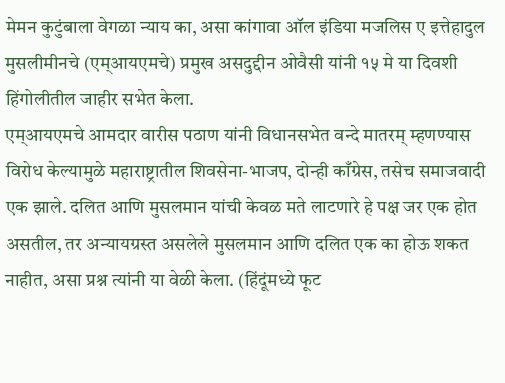मेमन कुटुंबाला वेगळा न्याय का, असा कांगावा ऑल इंडिया मजलिस ए इत्तेहादुल मुसलीमीनचे (एम्आयएमचे) प्रमुख असदुद्दीन ओवैसी यांनी १५ मे या दिवशी हिंगोलीतील जाहीर सभेत केला.
एम्आयएमचे आमदार वारीस पठाण यांनी विधानसभेत वन्दे मातरम् म्हणण्यास विरोध केल्यामुळे महाराष्ट्रातील शिवसेना-भाजप, दोन्ही काँग्रेस, तसेच समाजवादी एक झाले. दलित आणि मुसलमान यांची केवळ मते लाटणारे हे पक्ष जर एक होत असतील, तर अन्यायग्रस्त असलेले मुसलमान आणि दलित एक का होऊ शकत नाहीत, असा प्रश्न त्यांनी या वेळी केला. (हिंदूंमध्ये फूट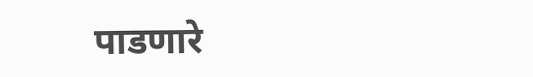पाडणारे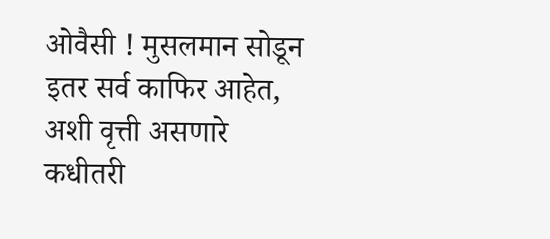ओवैसी ! मुसलमान सोडून इतर सर्व काफिर आहेत, अशी वृत्ती असणारे कधीतरी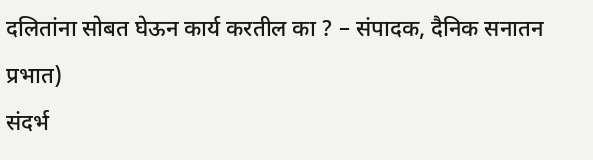दलितांना सोबत घेऊन कार्य करतील का ? – संपादक, दैनिक सनातन प्रभात)
संदर्भ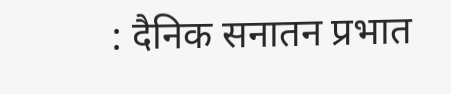: दैनिक सनातन प्रभात